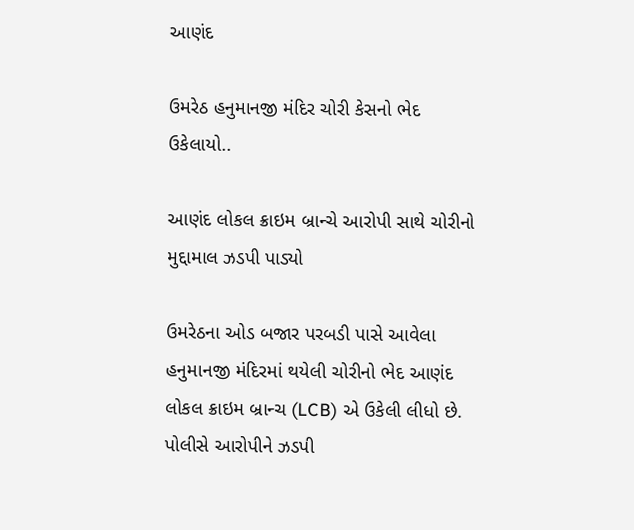આણંદ

ઉમરેઠ હનુમાનજી મંદિર ચોરી કેસનો ભેદ ઉકેલાયો..

આણંદ લોકલ ક્રાઇમ બ્રાન્ચે આરોપી સાથે ચોરીનો મુદ્દામાલ ઝડપી પાડ્યો

ઉમરેઠના ઓડ બજાર પરબડી પાસે આવેલા હનુમાનજી મંદિરમાં થયેલી ચોરીનો ભેદ આણંદ લોકલ ક્રાઇમ બ્રાન્ચ (LCB) એ ઉકેલી લીધો છે. પોલીસે આરોપીને ઝડપી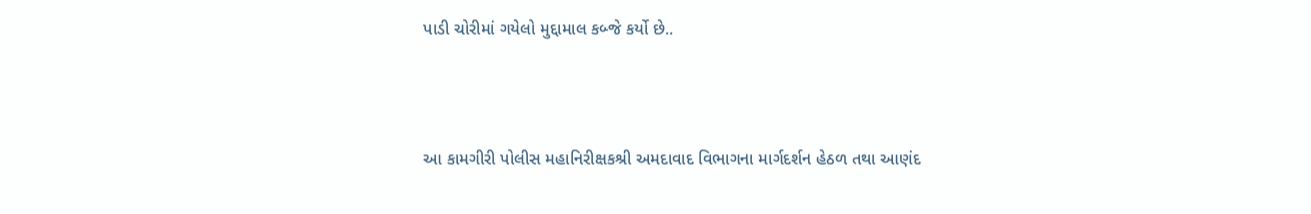પાડી ચોરીમાં ગયેલો મુદ્દામાલ કબ્જે કર્યો છે..



આ કામગીરી પોલીસ મહાનિરીક્ષકશ્રી અમદાવાદ વિભાગના માર્ગદર્શન હેઠળ તથા આણંદ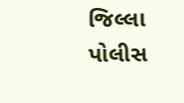જિલ્લા પોલીસ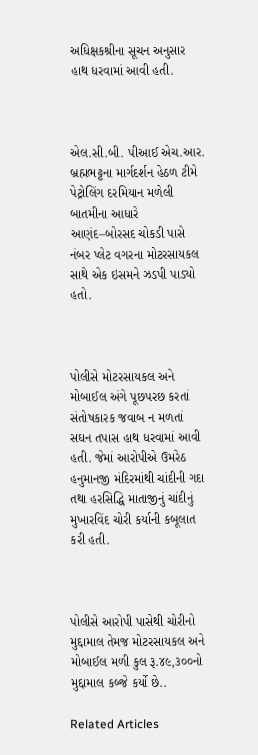અધિક્ષકશ્રીના સૂચન અનુસાર હાથ ધરવામાં આવી હતી.



એલ.સી.બી. પીઆઈ એચ.આર. બ્રહ્મભટ્ટના માર્ગદર્શન હેઠળ ટીમે પેટ્રોલિંગ દરમિયાન મળેલી બાતમીના આધારે આણંદ–બોરસદ ચોકડી પાસે નંબર પ્લેટ વગરના મોટરસાયકલ સાથે એક ઇસમને ઝડપી પાડ્યો હતો.



પોલીસે મોટરસાયકલ અને મોબાઈલ અંગે પૂછપરછ કરતાં સંતોષકારક જવાબ ન મળતાં સઘન તપાસ હાથ ધરવામાં આવી હતી. જેમાં આરોપીએ ઉમરેઠ હનુમાનજી મંદિરમાંથી ચાંદીની ગદા તથા હરસિદ્ધિ માતાજીનું ચાંદીનું મુખારવિંદ ચોરી કર્યાની કબૂલાત કરી હતી.



પોલીસે આરોપી પાસેથી ચોરીનો મુદ્દામાલ તેમજ મોટરસાયકલ અને મોબાઈલ મળી કુલ રૂ.૪૯,૩૦૦નો મુદ્દામાલ કબ્જે કર્યો છે..

Related Articles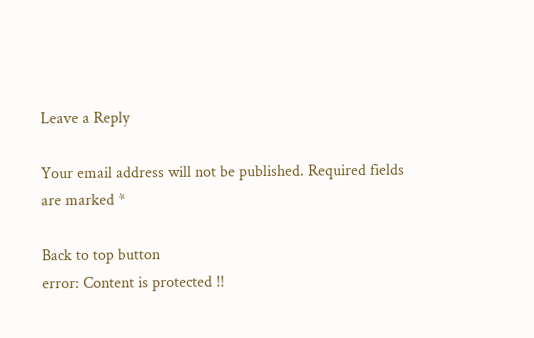Leave a Reply

Your email address will not be published. Required fields are marked *

Back to top button
error: Content is protected !!